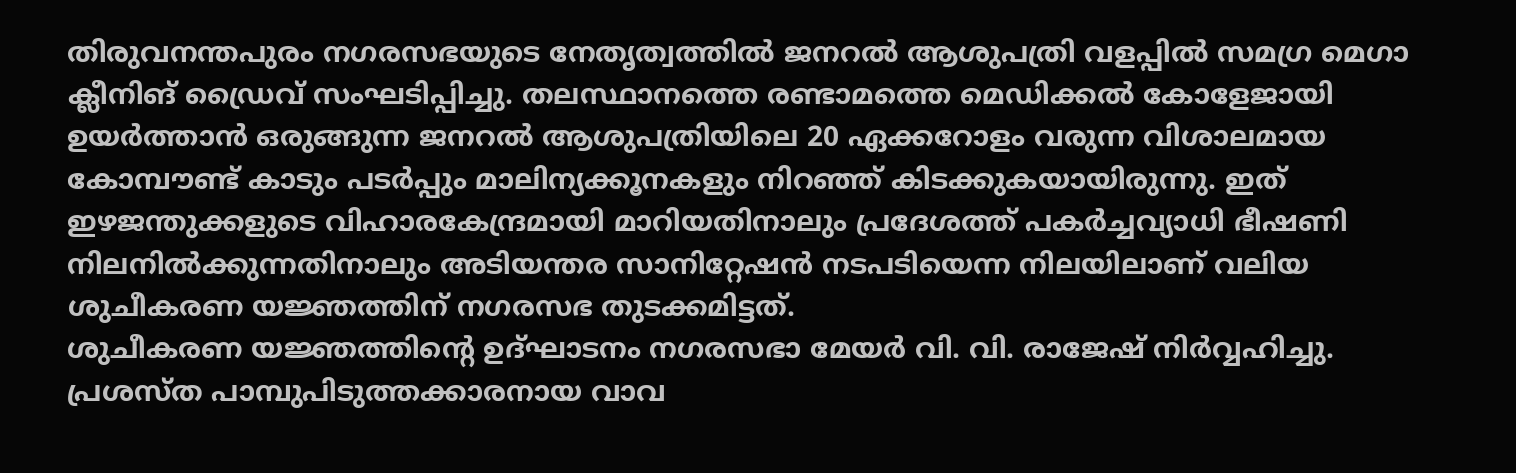തിരുവനന്തപുരം നഗരസഭയുടെ നേതൃത്വത്തിൽ ജനറൽ ആശുപത്രി വളപ്പിൽ സമഗ്ര മെഗാ ക്ലീനിങ് ഡ്രൈവ് സംഘടിപ്പിച്ചു. തലസ്ഥാനത്തെ രണ്ടാമത്തെ മെഡിക്കൽ കോളേജായി ഉയർത്താൻ ഒരുങ്ങുന്ന ജനറൽ ആശുപത്രിയിലെ 20 ഏക്കറോളം വരുന്ന വിശാലമായ കോമ്പൗണ്ട് കാടും പടർപ്പും മാലിന്യക്കൂനകളും നിറഞ്ഞ് കിടക്കുകയായിരുന്നു. ഇത് ഇഴജന്തുക്കളുടെ വിഹാരകേന്ദ്രമായി മാറിയതിനാലും പ്രദേശത്ത് പകർച്ചവ്യാധി ഭീഷണി നിലനിൽക്കുന്നതിനാലും അടിയന്തര സാനിറ്റേഷൻ നടപടിയെന്ന നിലയിലാണ് വലിയ ശുചീകരണ യജ്ഞത്തിന് നഗരസഭ തുടക്കമിട്ടത്.
ശുചീകരണ യജ്ഞത്തിന്റെ ഉദ്ഘാടനം നഗരസഭാ മേയർ വി. വി. രാജേഷ് നിർവ്വഹിച്ചു. പ്രശസ്ത പാമ്പുപിടുത്തക്കാരനായ വാവ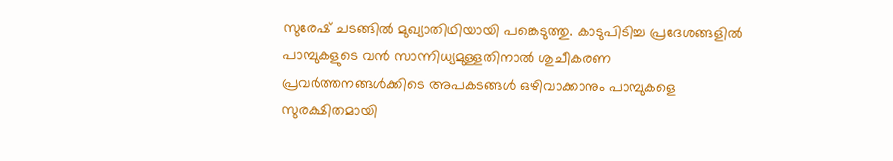സുരേഷ് ചടങ്ങിൽ മുഖ്യാതിഥിയായി പങ്കെടുത്തു. കാടുപിടിച്ച പ്രദേശങ്ങളിൽ പാമ്പുകളുടെ വൻ സാന്നിധ്യമുള്ളതിനാൽ ശുചീകരണ പ്രവർത്തനങ്ങൾക്കിടെ അപകടങ്ങൾ ഒഴിവാക്കാനും പാമ്പുകളെ സുരക്ഷിതമായി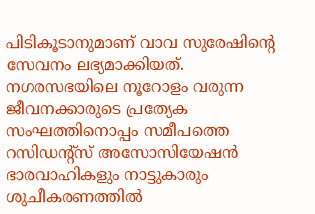പിടികൂടാനുമാണ് വാവ സുരേഷിന്റെ സേവനം ലഭ്യമാക്കിയത്.
നഗരസഭയിലെ നൂറോളം വരുന്ന ജീവനക്കാരുടെ പ്രത്യേക സംഘത്തിനൊപ്പം സമീപത്തെ റസിഡന്റ്സ് അസോസിയേഷൻ ഭാരവാഹികളും നാട്ടുകാരും ശുചീകരണത്തിൽ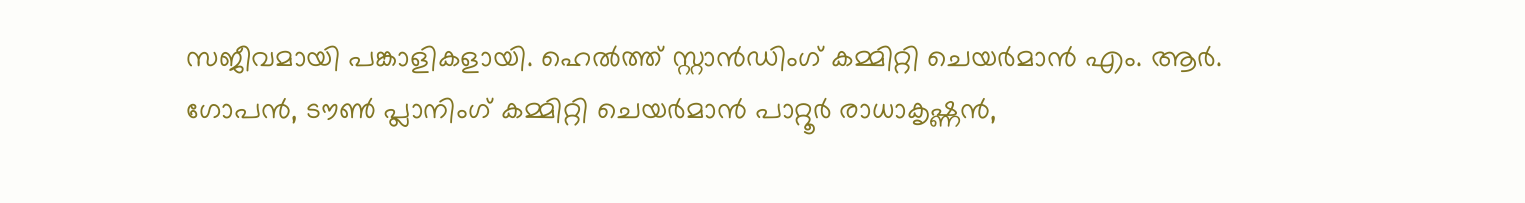സജീവമായി പങ്കാളികളായി. ഹെൽത്ത് സ്റ്റാൻഡിംഗ് കമ്മിറ്റി ചെയർമാൻ എം. ആർ. ഗോപൻ, ടൗൺ പ്ലാനിംഗ് കമ്മിറ്റി ചെയർമാൻ പാറ്റൂർ രാധാകൃഷ്ണൻ,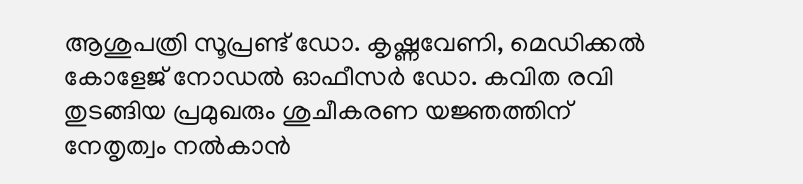ആശുപത്രി സൂപ്രണ്ട് ഡോ. കൃഷ്ണവേണി, മെഡിക്കൽ കോളേജ് നോഡൽ ഓഫീസർ ഡോ. കവിത രവി തുടങ്ങിയ പ്രമുഖരും ശുചീകരണ യജ്ഞത്തിന് നേതൃത്വം നൽകാൻ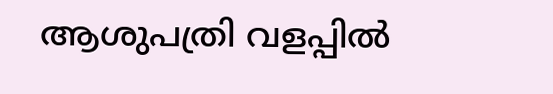ആശുപത്രി വളപ്പിൽ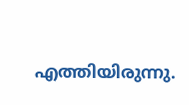എത്തിയിരുന്നു.